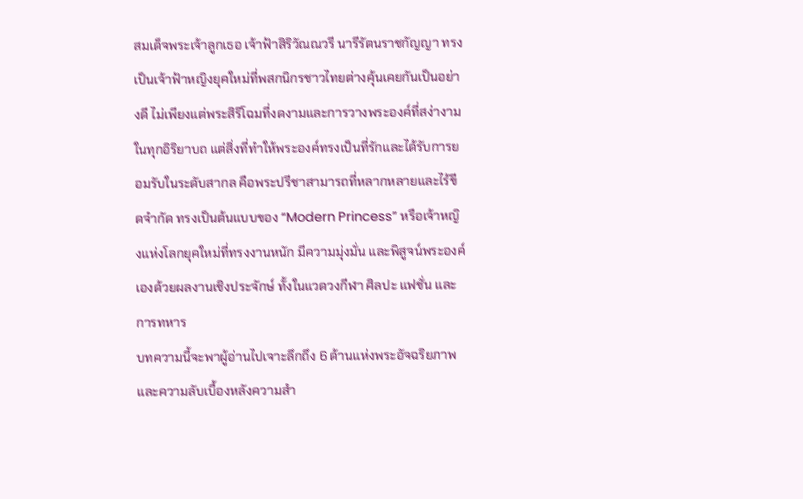สมเด็จพระเจ้าลูกเธอ เจ้าฟ้าสิริวัณณวรี นารีรัตนราชกัญญา ทรงเป็นเจ้าฟ้าหญิงยุคใหม่ที่พสกนิกรชาวไทยต่างคุ้นเคยกันเป็นอย่างดี ไม่เพียงแต่พระสิริโฉมที่งดงามและการวางพระองค์ที่สง่างามในทุกอิริยาบถ แต่สิ่งที่ทำให้พระองค์ทรงเป็นที่รักและได้รับการยอมรับในระดับสากล คือพระปรีชาสามารถที่หลากหลายและไร้ขีดจำกัด ทรงเป็นต้นแบบของ “Modern Princess” หรือเจ้าหญิงแห่งโลกยุคใหม่ที่ทรงงานหนัก มีความมุ่งมั่น และพิสูจน์พระองค์เองด้วยผลงานเชิงประจักษ์ ทั้งในแวดวงกีฬา ศิลปะ แฟชั่น และการทหาร
บทความนี้จะพาผู้อ่านไปเจาะลึกถึง 6 ด้านแห่งพระอัจฉริยภาพและความลับเบื้องหลังความสำ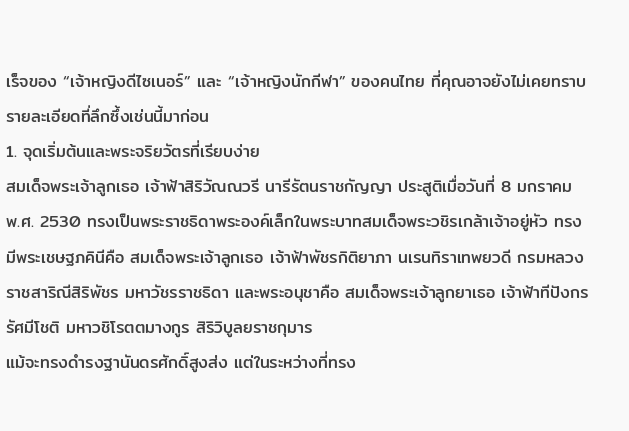เร็จของ “เจ้าหญิงดีไซเนอร์” และ “เจ้าหญิงนักกีฬา” ของคนไทย ที่คุณอาจยังไม่เคยทราบรายละเอียดที่ลึกซึ้งเช่นนี้มาก่อน
1. จุดเริ่มต้นและพระจริยวัตรที่เรียบง่าย
สมเด็จพระเจ้าลูกเธอ เจ้าฟ้าสิริวัณณวรี นารีรัตนราชกัญญา ประสูติเมื่อวันที่ 8 มกราคม พ.ศ. 2530 ทรงเป็นพระราชธิดาพระองค์เล็กในพระบาทสมเด็จพระวชิรเกล้าเจ้าอยู่หัว ทรงมีพระเชษฐภคินีคือ สมเด็จพระเจ้าลูกเธอ เจ้าฟ้าพัชรกิติยาภา นเรนทิราเทพยวดี กรมหลวงราชสาริณีสิริพัชร มหาวัชรราชธิดา และพระอนุชาคือ สมเด็จพระเจ้าลูกยาเธอ เจ้าฟ้าทีปังกรรัศมีโชติ มหาวชิโรตตมางกูร สิริวิบูลยราชกุมาร
แม้จะทรงดำรงฐานันดรศักดิ์สูงส่ง แต่ในระหว่างที่ทรง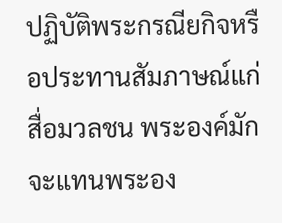ปฏิบัติพระกรณียกิจหรือประทานสัมภาษณ์แก่สื่อมวลชน พระองค์มักจะแทนพระอง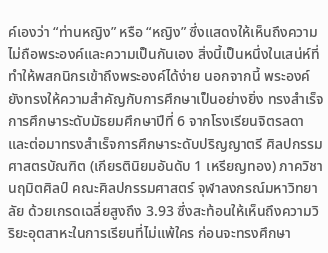ค์เองว่า “ท่านหญิง” หรือ “หญิง” ซึ่งแสดงให้เห็นถึงความไม่ถือพระองค์และความเป็นกันเอง สิ่งนี้เป็นหนึ่งในเสน่ห์ที่ทำให้พสกนิกรเข้าถึงพระองค์ได้ง่าย นอกจากนี้ พระองค์ยังทรงให้ความสำคัญกับการศึกษาเป็นอย่างยิ่ง ทรงสำเร็จการศึกษาระดับมัธยมศึกษาปีที่ 6 จากโรงเรียนจิตรลดา และต่อมาทรงสำเร็จการศึกษาระดับปริญญาตรี ศิลปกรรมศาสตรบัณฑิต (เกียรตินิยมอันดับ 1 เหรียญทอง) ภาควิชานฤมิตศิลป์ คณะศิลปกรรมศาสตร์ จุฬาลงกรณ์มหาวิทยาลัย ด้วยเกรดเฉลี่ยสูงถึง 3.93 ซึ่งสะท้อนให้เห็นถึงความวิริยะอุตสาหะในการเรียนที่ไม่แพ้ใคร ก่อนจะทรงศึกษา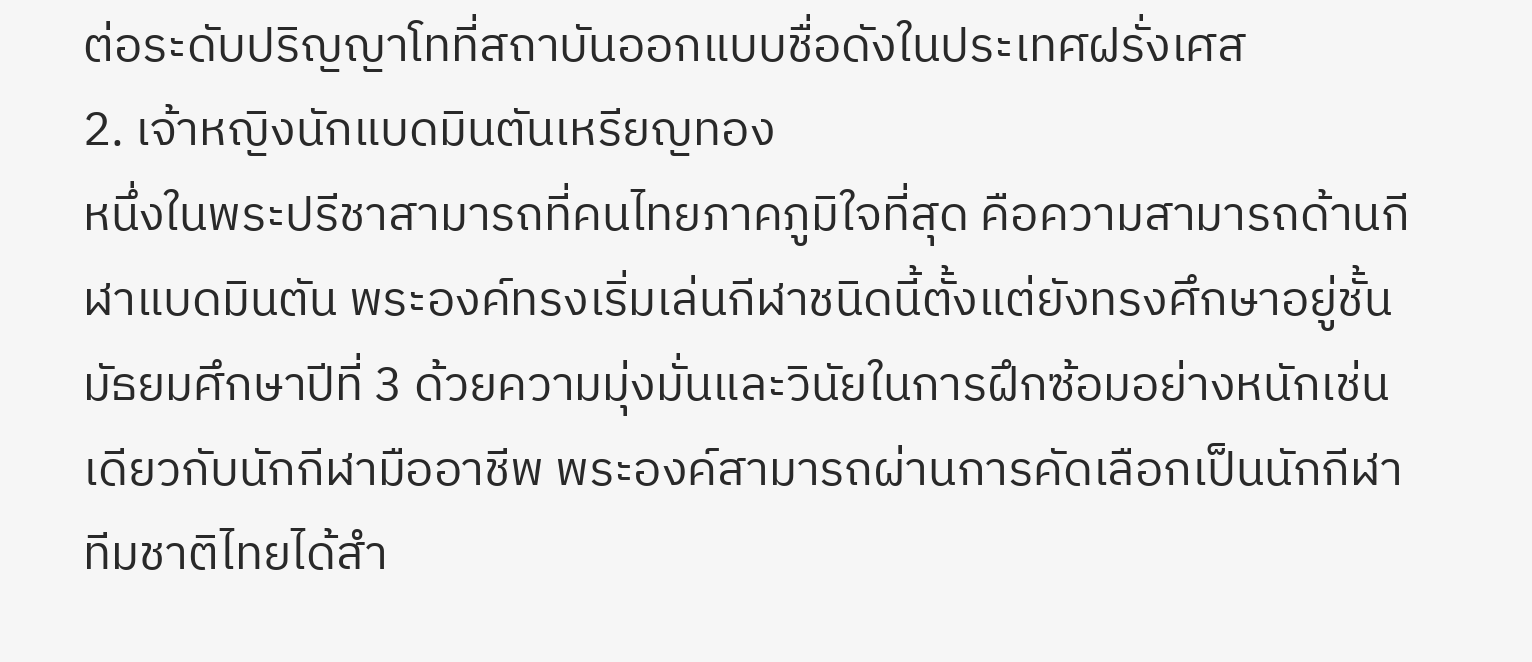ต่อระดับปริญญาโทที่สถาบันออกแบบชื่อดังในประเทศฝรั่งเศส
2. เจ้าหญิงนักแบดมินตันเหรียญทอง
หนึ่งในพระปรีชาสามารถที่คนไทยภาคภูมิใจที่สุด คือความสามารถด้านกีฬาแบดมินตัน พระองค์ทรงเริ่มเล่นกีฬาชนิดนี้ตั้งแต่ยังทรงศึกษาอยู่ชั้นมัธยมศึกษาปีที่ 3 ด้วยความมุ่งมั่นและวินัยในการฝึกซ้อมอย่างหนักเช่นเดียวกับนักกีฬามืออาชีพ พระองค์สามารถผ่านการคัดเลือกเป็นนักกีฬาทีมชาติไทยได้สำ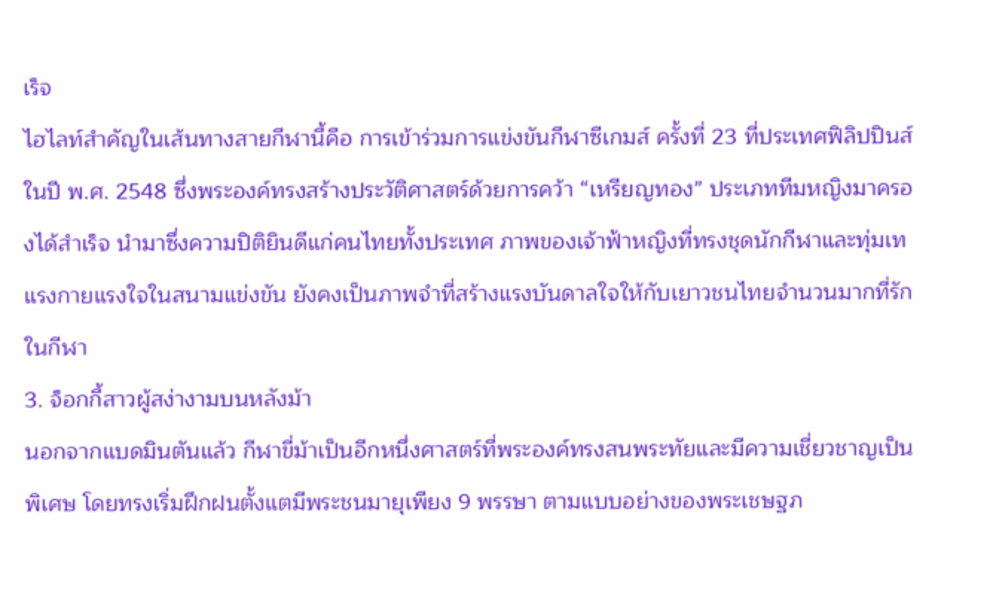เร็จ
ไฮไลท์สำคัญในเส้นทางสายกีฬานี้คือ การเข้าร่วมการแข่งขันกีฬาซีเกมส์ ครั้งที่ 23 ที่ประเทศฟิลิปปินส์ ในปี พ.ศ. 2548 ซึ่งพระองค์ทรงสร้างประวัติศาสตร์ด้วยการคว้า “เหรียญทอง” ประเภททีมหญิงมาครองได้สำเร็จ นำมาซึ่งความปิติยินดีแก่คนไทยทั้งประเทศ ภาพของเจ้าฟ้าหญิงที่ทรงชุดนักกีฬาและทุ่มเทแรงกายแรงใจในสนามแข่งขัน ยังคงเป็นภาพจำที่สร้างแรงบันดาลใจให้กับเยาวชนไทยจำนวนมากที่รักในกีฬา
3. จ็อกกี้สาวผู้สง่างามบนหลังม้า
นอกจากแบดมินตันแล้ว กีฬาขี่ม้าเป็นอีกหนึ่งศาสตร์ที่พระองค์ทรงสนพระทัยและมีความเชี่ยวชาญเป็นพิเศษ โดยทรงเริ่มฝึกฝนตั้งแตมีพระชนมายุเพียง 9 พรรษา ตามแบบอย่างของพระเชษฐภ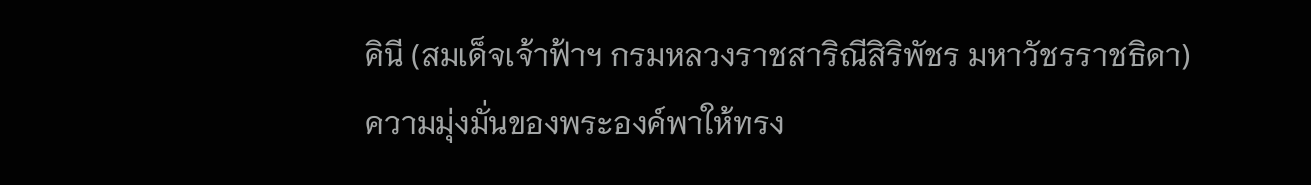คินี (สมเด็จเจ้าฟ้าฯ กรมหลวงราชสาริณีสิริพัชร มหาวัชรราชธิดา)
ความมุ่งมั่นของพระองค์พาให้ทรง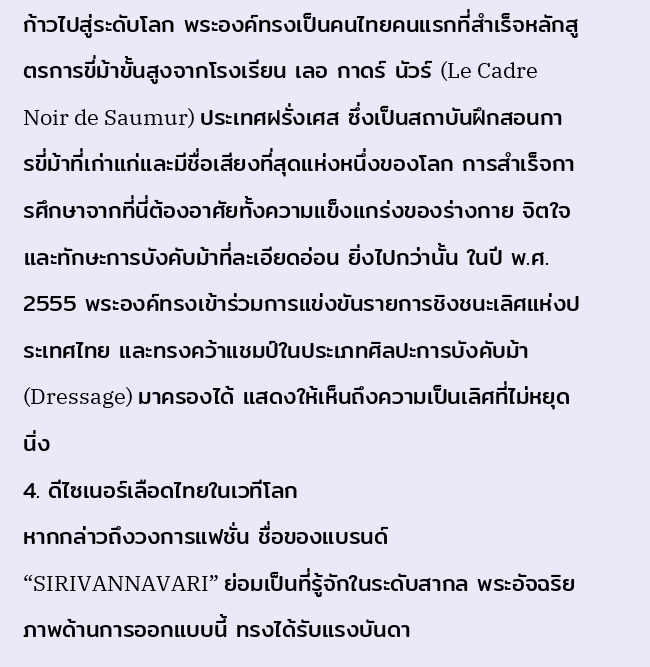ก้าวไปสู่ระดับโลก พระองค์ทรงเป็นคนไทยคนแรกที่สำเร็จหลักสูตรการขี่ม้าขั้นสูงจากโรงเรียน เลอ กาดร์ นัวร์ (Le Cadre Noir de Saumur) ประเทศฝรั่งเศส ซึ่งเป็นสถาบันฝึกสอนการขี่ม้าที่เก่าแก่และมีชื่อเสียงที่สุดแห่งหนึ่งของโลก การสำเร็จการศึกษาจากที่นี่ต้องอาศัยทั้งความแข็งแกร่งของร่างกาย จิตใจ และทักษะการบังคับม้าที่ละเอียดอ่อน ยิ่งไปกว่านั้น ในปี พ.ศ. 2555 พระองค์ทรงเข้าร่วมการแข่งขันรายการชิงชนะเลิศแห่งประเทศไทย และทรงคว้าแชมป์ในประเภทศิลปะการบังคับม้า (Dressage) มาครองได้ แสดงให้เห็นถึงความเป็นเลิศที่ไม่หยุดนิ่ง
4. ดีไซเนอร์เลือดไทยในเวทีโลก
หากกล่าวถึงวงการแฟชั่น ชื่อของแบรนด์ “SIRIVANNAVARI” ย่อมเป็นที่รู้จักในระดับสากล พระอัจฉริยภาพด้านการออกแบบนี้ ทรงได้รับแรงบันดา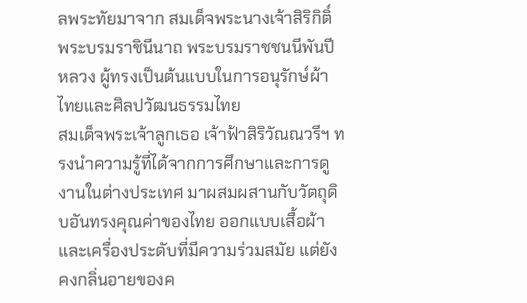ลพระทัยมาจาก สมเด็จพระนางเจ้าสิริกิติ์ พระบรมราชินีนาถ พระบรมราชชนนีพันปีหลวง ผู้ทรงเป็นต้นแบบในการอนุรักษ์ผ้าไทยและศิลปวัฒนธรรมไทย
สมเด็จพระเจ้าลูกเธอ เจ้าฟ้าสิริวัณณวรีฯ ทรงนำความรู้ที่ได้จากการศึกษาและการดูงานในต่างประเทศ มาผสมผสานกับวัตถุดิบอันทรงคุณค่าของไทย ออกแบบเสื้อผ้าและเครื่องประดับที่มีความร่วมสมัย แต่ยังคงกลิ่นอายของค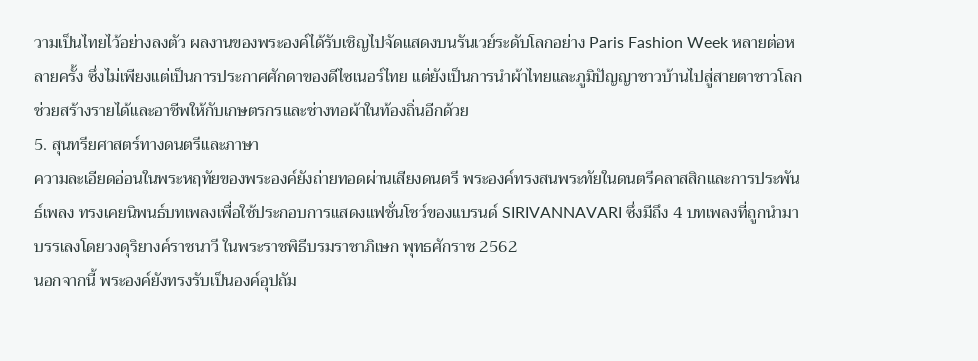วามเป็นไทยไว้อย่างลงตัว ผลงานของพระองค์ได้รับเชิญไปจัดแสดงบนรันเวย์ระดับโลกอย่าง Paris Fashion Week หลายต่อหลายครั้ง ซึ่งไม่เพียงแต่เป็นการประกาศศักดาของดีไซเนอร์ไทย แต่ยังเป็นการนำผ้าไทยและภูมิปัญญาชาวบ้านไปสู่สายตาชาวโลก ช่วยสร้างรายได้และอาชีพให้กับเกษตรกรและช่างทอผ้าในท้องถิ่นอีกด้วย
5. สุนทรียศาสตร์ทางดนตรีและภาษา
ความละเอียดอ่อนในพระหฤทัยของพระองค์ยังถ่ายทอดผ่านเสียงดนตรี พระองค์ทรงสนพระทัยในดนตรีคลาสสิกและการประพันธ์เพลง ทรงเคยนิพนธ์บทเพลงเพื่อใช้ประกอบการแสดงแฟชั่นโชว์ของแบรนด์ SIRIVANNAVARI ซึ่งมีถึง 4 บทเพลงที่ถูกนำมาบรรเลงโดยวงดุริยางค์ราชนาวี ในพระราชพิธีบรมราชาภิเษก พุทธศักราช 2562
นอกจากนี้ พระองค์ยังทรงรับเป็นองค์อุปถัม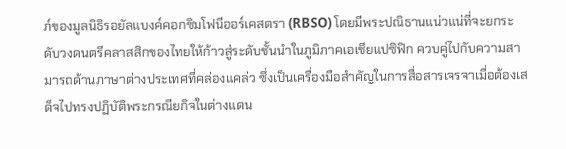ภ์ของมูลนิธิรอยัลแบงค์คอกซิมโฟนีออร์เคสตรา (RBSO) โดยมีพระปณิธานแน่วแน่ที่จะยกระดับวงดนตรีคลาสสิกของไทยให้ก้าวสู่ระดับชั้นนำในภูมิภาคเอเชียแปซิฟิก ควบคู่ไปกับความสามารถด้านภาษาต่างประเทศที่คล่องแคล่ว ซึ่งเป็นเครื่องมือสำคัญในการสื่อสารเจรจาเมื่อต้องเสด็จไปทรงปฏิบัติพระกรณียกิจในต่างแดน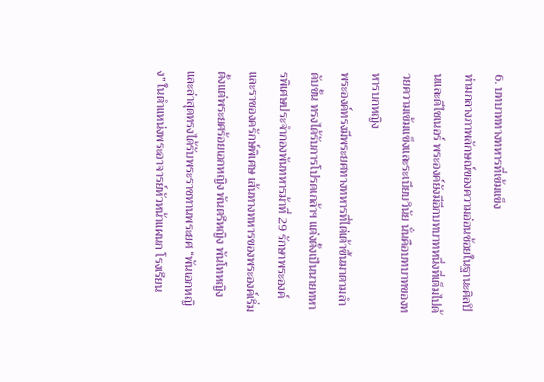6. บทบาททางทหารที่เข้มแข็ง
ท่ามกลางภาพลักษณ์ของความอ่อนช้อยในฐานะศิลปินและดีไซเนอร์ พระองค์ยังมีอีกบทบาทหนึ่งที่เต็มไปด้วยความเข้มแข็งและระเบียบวินัย นั่นคือบทบาทของทหารบกหญิง
พระองค์ทรงมีพระยศทางทหารที่ไต่เต้าขึ้นมาตามลำดับขั้น ทรงได้รับการโปรดเกล้าฯ แต่งตั้งเป็นนายทหารพิเศษประจำกองพันทหารม้าที่ 29 รักษาพระองค์ และราชองครักษ์พิเศษ เส้นทางทหารของพระองค์เริ่มตั้งแต่พระยศร้อยเอกหญิง พันตรีหญิง พันโทหญิง และล่าสุดทรงได้รับพระราชทานพระยศ “พันเอกหญิง” ในตำแหน่งพระอาจารย์หัวหน้าแผนก โรงเรียน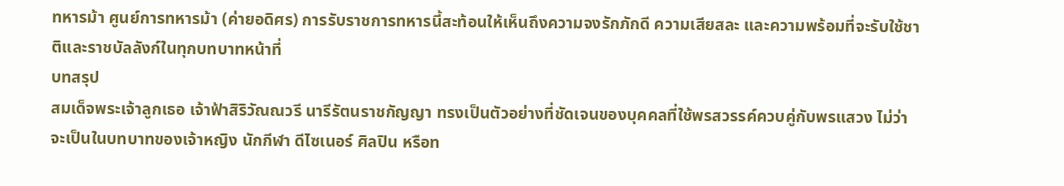ทหารม้า ศูนย์การทหารม้า (ค่ายอดิศร) การรับราชการทหารนี้สะท้อนให้เห็นถึงความจงรักภักดี ความเสียสละ และความพร้อมที่จะรับใช้ชาติและราชบัลลังก์ในทุกบทบาทหน้าที่
บทสรุป
สมเด็จพระเจ้าลูกเธอ เจ้าฟ้าสิริวัณณวรี นารีรัตนราชกัญญา ทรงเป็นตัวอย่างที่ชัดเจนของบุคคลที่ใช้พรสวรรค์ควบคู่กับพรแสวง ไม่ว่าจะเป็นในบทบาทของเจ้าหญิง นักกีฬา ดีไซเนอร์ ศิลปิน หรือท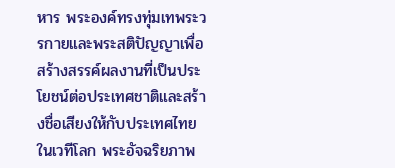หาร พระองค์ทรงทุ่มเทพระวรกายและพระสติปัญญาเพื่อสร้างสรรค์ผลงานที่เป็นประโยชน์ต่อประเทศชาติและสร้างชื่อเสียงให้กับประเทศไทยในเวทีโลก พระอัจฉริยภาพ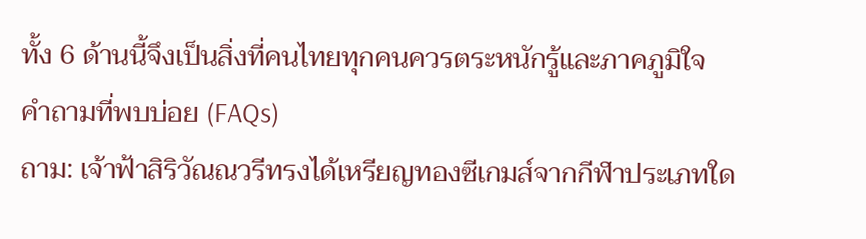ทั้ง 6 ด้านนี้จึงเป็นสิ่งที่คนไทยทุกคนควรตระหนักรู้และภาคภูมิใจ
คำถามที่พบบ่อย (FAQs)
ถาม: เจ้าฟ้าสิริวัณณวรีทรงได้เหรียญทองซีเกมส์จากกีฬาประเภทใด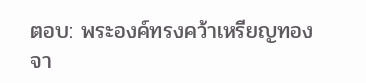ตอบ: พระองค์ทรงคว้าเหรียญทองจา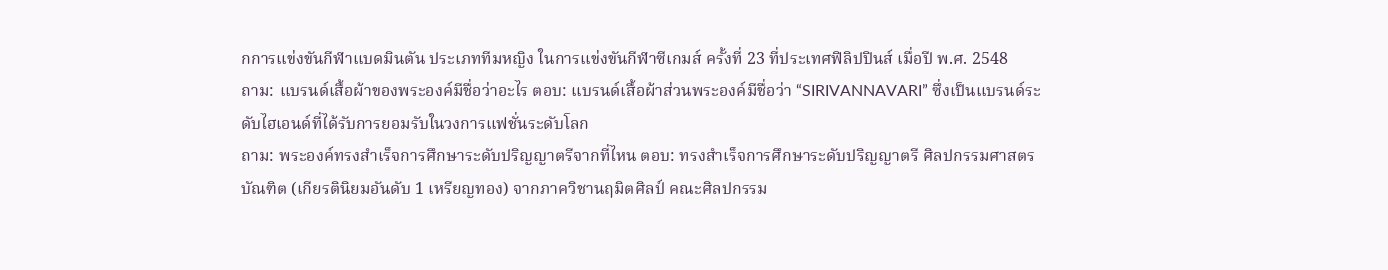กการแข่งขันกีฬาแบดมินตัน ประเภททีมหญิง ในการแข่งขันกีฬาซีเกมส์ ครั้งที่ 23 ที่ประเทศฟิลิปปินส์ เมื่อปี พ.ศ. 2548
ถาม: แบรนด์เสื้อผ้าของพระองค์มีชื่อว่าอะไร ตอบ: แบรนด์เสื้อผ้าส่วนพระองค์มีชื่อว่า “SIRIVANNAVARI” ซึ่งเป็นแบรนด์ระดับไฮเอนด์ที่ได้รับการยอมรับในวงการแฟชั่นระดับโลก
ถาม: พระองค์ทรงสำเร็จการศึกษาระดับปริญญาตรีจากที่ไหน ตอบ: ทรงสำเร็จการศึกษาระดับปริญญาตรี ศิลปกรรมศาสตรบัณฑิต (เกียรตินิยมอันดับ 1 เหรียญทอง) จากภาควิชานฤมิตศิลป์ คณะศิลปกรรม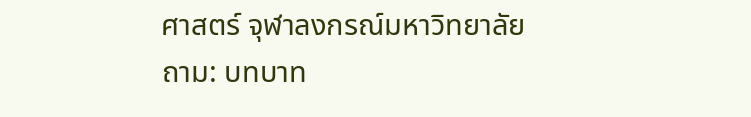ศาสตร์ จุฬาลงกรณ์มหาวิทยาลัย
ถาม: บทบาท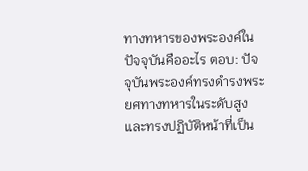ทางทหารของพระองค์ในปัจจุบันคืออะไร ตอบ: ปัจจุบันพระองค์ทรงดำรงพระยศทางทหารในระดับสูง และทรงปฏิบัติหน้าที่เป็น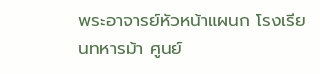พระอาจารย์หัวหน้าแผนก โรงเรียนทหารม้า ศูนย์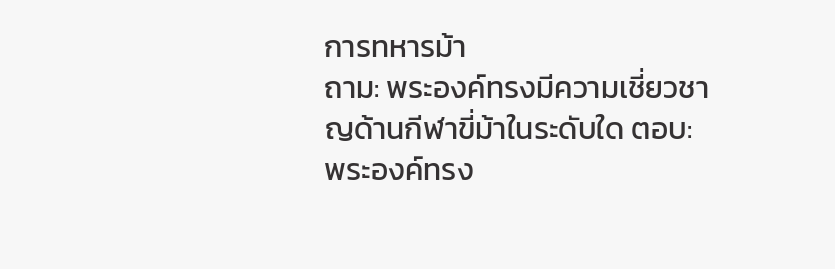การทหารม้า
ถาม: พระองค์ทรงมีความเชี่ยวชาญด้านกีฬาขี่ม้าในระดับใด ตอบ: พระองค์ทรง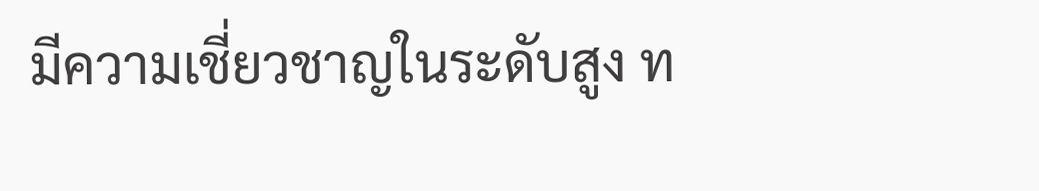มีความเชี่ยวชาญในระดับสูง ท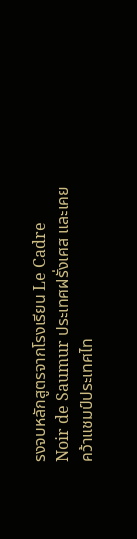รงจบหลักสูตรจากโรงเรียน Le Cadre Noir de Saumur ประเทศฝรั่งเศส และเคยคว้าแชมป์ประเทศไท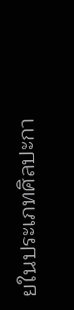ยในประเภทศิลปะกา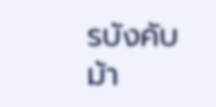รบังคับม้า